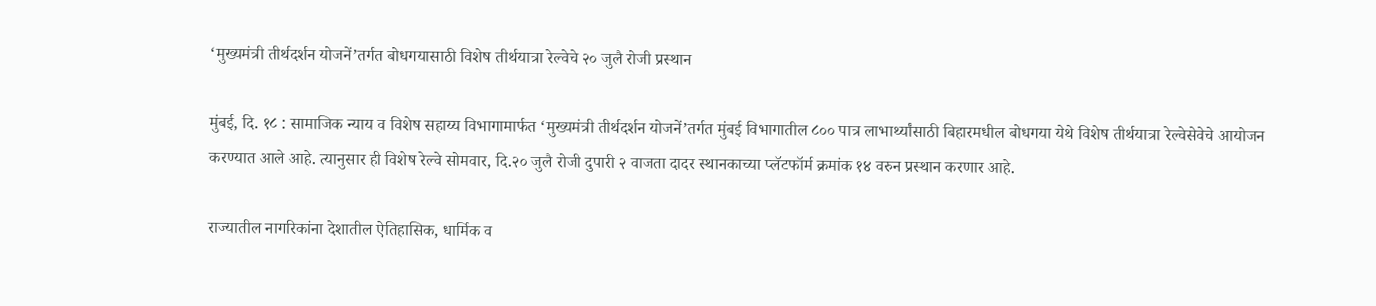‘मुख्यमंत्री तीर्थदर्शन योजनें’तर्गत बोधगयासाठी विशेष तीर्थयात्रा रेल्वेचे २० जुलै रोजी प्रस्थान

मुंबई, दि. १८ : सामाजिक न्याय व विशेष सहाय्य विभागामार्फत ‘मुख्यमंत्री तीर्थदर्शन योजनें’तर्गत मुंबई विभागातील ८०० पात्र लाभार्थ्यांसाठी बिहारमधील बोधगया येथे विशेष तीर्थयात्रा रेल्वेसेवेचे आयोजन करण्यात आले आहे. त्यानुसार ही विशेष रेल्वे सोमवार, दि.२० जुलै रोजी दुपारी २ वाजता दादर स्थानकाच्या प्लॅटफॉर्म क्रमांक १४ वरुन प्रस्थान करणार आहे.

राज्यातील नागरिकांना देशातील ऐतिहासिक, धार्मिक व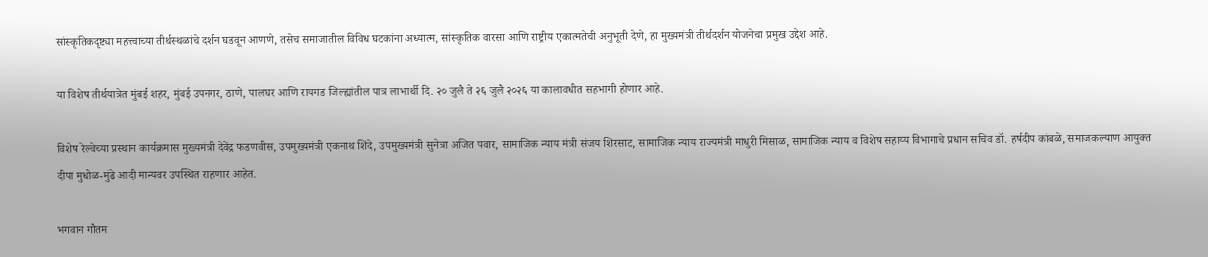सांस्कृतिकदृष्ट्या महत्त्वाच्या तीर्थस्थळांचे दर्शन घडवून आणणे, तसेच समाजातील विविध घटकांना अध्यात्म, सांस्कृतिक वारसा आणि राष्ट्रीय एकात्मतेची अनुभूती देणे, हा मुख्यमंत्री तीर्थदर्शन योजनेचा प्रमुख उद्देश आहे.

या विशेष तीर्थयात्रेत मुंबई शहर, मुंबई उपनगर, ठाणे, पालघर आणि रायगड जिल्ह्यांतील पात्र लाभार्थी दि. २० जुलै ते २६ जुलै २०२६ या कालावधीत सहभागी होणार आहे.

विशेष रेल्वेच्या प्रस्थान कार्यक्रमास मुख्यमंत्री देवेंद्र फडणवीस, उपमुख्यमंत्री एकनाथ शिंदे, उपमुख्यमंत्री सुनेत्रा अजित पवार, सामाजिक न्याय मंत्री संजय शिरसाट, सामाजिक न्याय राज्यमंत्री माधुरी मिसाळ, सामाजिक न्याय व विशेष सहाय्य विभागाचे प्रधान सचिव डॉ. हर्षदीप कांबळे, समाजकल्याण आयुक्त दीपा मुधोळ-मुंढे आदी मान्यवर उपस्थित राहणार आहेत.

भगवान गौतम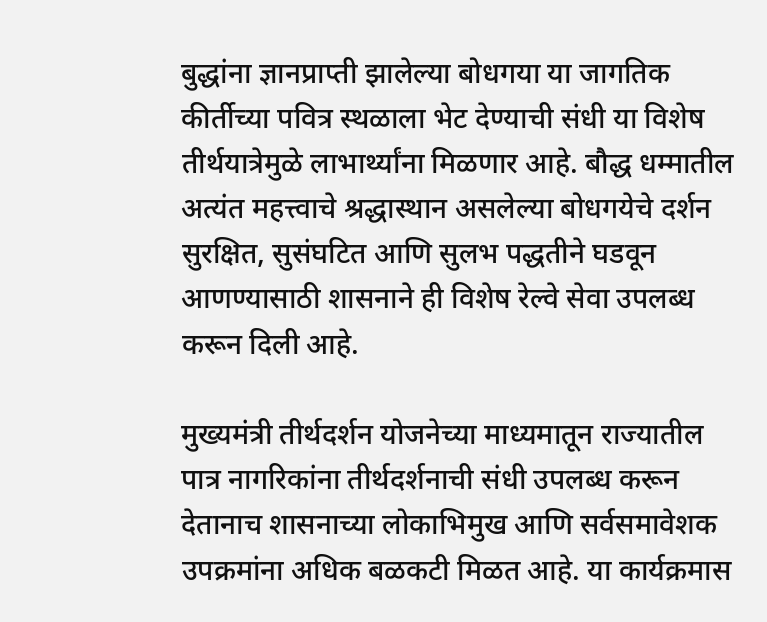बुद्धांना ज्ञानप्राप्ती झालेल्या बोधगया या जागतिक कीर्तीच्या पवित्र स्थळाला भेट देण्याची संधी या विशेष तीर्थयात्रेमुळे लाभार्थ्यांना मिळणार आहे. बौद्ध धम्मातील अत्यंत महत्त्वाचे श्रद्धास्थान असलेल्या बोधगयेचे दर्शन सुरक्षित, सुसंघटित आणि सुलभ पद्धतीने घडवून आणण्यासाठी शासनाने ही विशेष रेल्वे सेवा उपलब्ध करून दिली आहे.

मुख्यमंत्री तीर्थदर्शन योजनेच्या माध्यमातून राज्यातील पात्र नागरिकांना तीर्थदर्शनाची संधी उपलब्ध करून देतानाच शासनाच्या लोकाभिमुख आणि सर्वसमावेशक उपक्रमांना अधिक बळकटी मिळत आहे. या कार्यक्रमास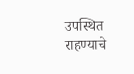उपस्थित राहण्याचे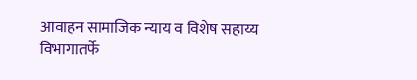आवाहन सामाजिक न्याय व विशेष सहाय्य विभागातर्फे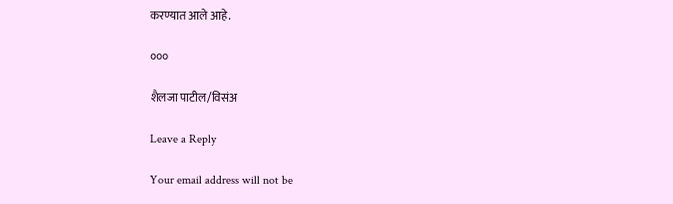करण्यात आले आहे.

०००

शैलजा पाटील/विसंअ

Leave a Reply

Your email address will not be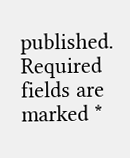published. Required fields are marked *